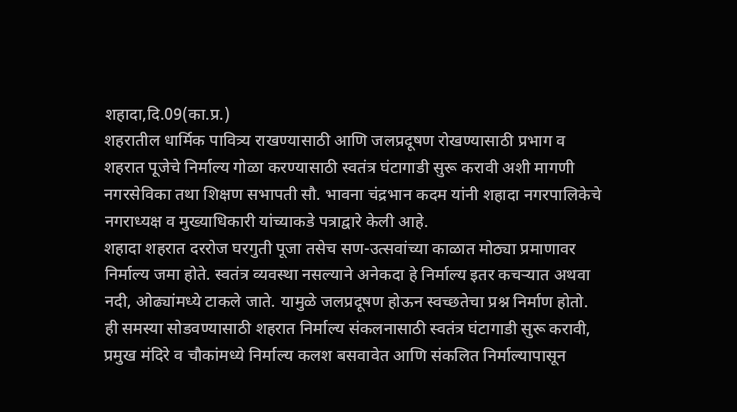शहादा,दि.09(का.प्र.)
शहरातील धार्मिक पावित्र्य राखण्यासाठी आणि जलप्रदूषण रोखण्यासाठी प्रभाग व शहरात पूजेचे निर्माल्य गोळा करण्यासाठी स्वतंत्र घंटागाडी सुरू करावी अशी मागणी नगरसेविका तथा शिक्षण सभापती सौ. भावना चंद्रभान कदम यांनी शहादा नगरपालिकेचे नगराध्यक्ष व मुख्याधिकारी यांच्याकडे पत्राद्वारे केली आहे.
शहादा शहरात दररोज घरगुती पूजा तसेच सण-उत्सवांच्या काळात मोठ्या प्रमाणावर निर्माल्य जमा होते. स्वतंत्र व्यवस्था नसल्याने अनेकदा हे निर्माल्य इतर कचऱ्यात अथवा नदी, ओढ्यांमध्ये टाकले जाते. यामुळे जलप्रदूषण होऊन स्वच्छतेचा प्रश्न निर्माण होतो. ही समस्या सोडवण्यासाठी शहरात निर्माल्य संकलनासाठी स्वतंत्र घंटागाडी सुरू करावी, प्रमुख मंदिरे व चौकांमध्ये निर्माल्य कलश बसवावेत आणि संकलित निर्माल्यापासून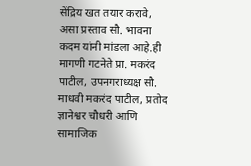सेंद्रिय खत तयार करावे, असा प्रस्ताव सौ. भावना कदम यांनी मांडला आहे.ही मागणी गटनेते प्रा. मकरंद पाटील, उपनगराध्यक्ष सौ. माधवी मकरंद पाटील, प्रतोद ज्ञानेश्वर चौधरी आणि सामाजिक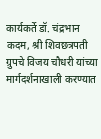कार्यकर्ते डॉ. चंद्रभान कदम, श्री शिवछत्रपती ग्रुपचे विजय चौधरी यांच्या मार्गदर्शनाखाली करण्यात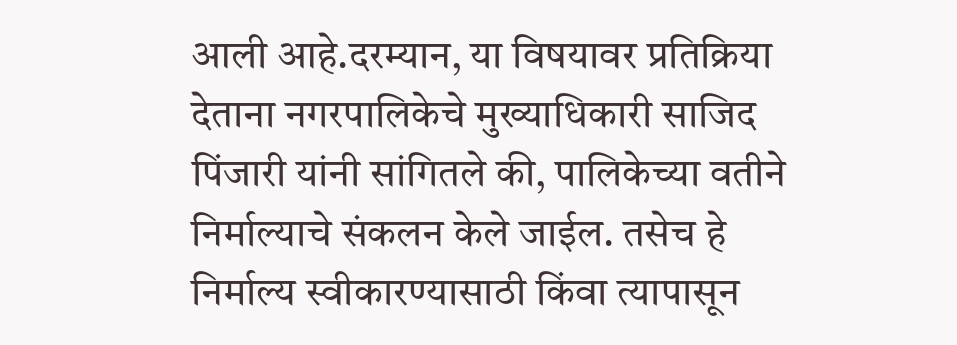आली आहे.दरम्यान, या विषयावर प्रतिक्रिया देताना नगरपालिकेचे मुख्याधिकारी साजिद पिंजारी यांनी सांगितले की, पालिकेच्या वतीने निर्माल्याचे संकलन केले जाईल. तसेच हे निर्माल्य स्वीकारण्यासाठी किंवा त्यापासून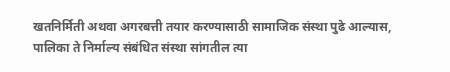खतनिर्मिती अथवा अगरबत्ती तयार करण्यासाठी सामाजिक संस्था पुढे आल्यास, पालिका ते निर्माल्य संबंधित संस्था सांगतील त्या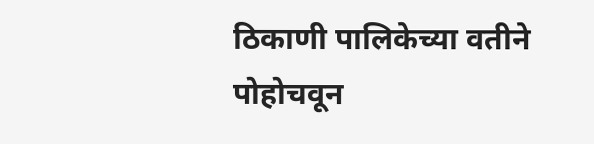ठिकाणी पालिकेच्या वतीने पोहोचवून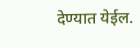देण्यात येईल.